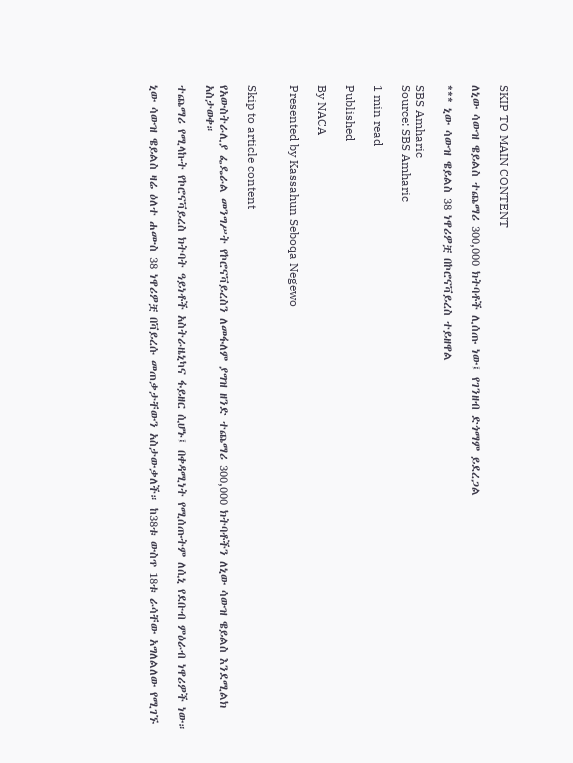SKIP TO MAIN CONTENT

ለኒው ሳውዝ ዌይልስ ተጨማሪ 300,000 ክትባቶች ሊሰጡ ነው፤ የገንዘብ ድጎማም ይደረጋል

*** ኒው ሳውዝ ዌይልስ 38 ነዋሪዎቿ በኮሮናቫይረስ ተይዘዋል

SBS Amharic
Source: SBS Amharic

1 min read

Published

By NACA

Presented by Kassahun Seboqa Negewo


Skip to article content

የአውስትራሊያ ፌዴራል መንግሥት የኮሮናቫይረስን ለመፋለም ያግዝ ዘንድ ተጨማሪ 300,000 ክትባቶችን ለኒው ሳውዝ ዌይልስ እንደሚልክ አስታወቀ።

ተጨማሪ የሚላኩት የኮሮናቫይረስ ክትባት ዓይነቶች አስትራዜኒካና ፋይዘር ሲሆኑ፤ በቀዳሚነት የሚሰጡትም ለሲኒ የደቡብ ምዕራብ ነዋሪዎች ነው።

ኒው ሳውዝ ዌይልስ ዛሬ ዕለተ ሐሙስ 38 ነዋሪዎቿ በቫይረሱ መጠቃታቸውን አስታውቃለች። ከ38ቱ ውስጥ 18ቱ ራሳቸው አግለልለው የሚገኙ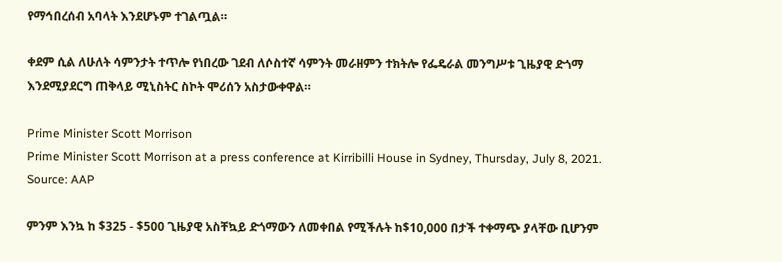የማኅበረሰብ አባላት እንደሆኑም ተገልጧል።

ቀደም ሲል ለሁለት ሳምንታት ተጥሎ የነበረው ገደብ ለሶስተኛ ሳምንት መራዘምን ተክትሎ የፌዴራል መንግሥቱ ጊዜያዊ ድጎማ እንደሚያደርግ ጠቅላይ ሚኒስትር ስኮት ሞሪሰን አስታውቀዋል።

Prime Minister Scott Morrison
Prime Minister Scott Morrison at a press conference at Kirribilli House in Sydney, Thursday, July 8, 2021. Source: AAP

ምንም እንኳ ከ $325 - $500 ጊዜያዊ አስቸኳይ ድጎማውን ለመቀበል የሚችሉት ከ$10,000 በታች ተቀማጭ ያላቸው ቢሆንም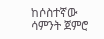ከሶስተኛው ሳምንት ጀምሮ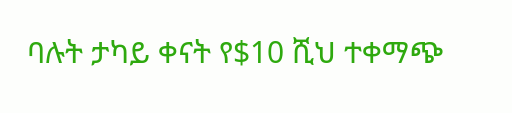ባሉት ታካይ ቀናት የ$10 ሺህ ተቀማጭ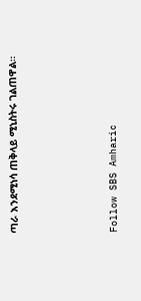ጣራ እንደሚነሳ ጠቅላይ ሚኒስትሩ ገልጠዋል።




Follow SBS Amharic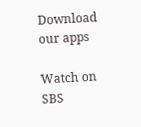Download our apps

Watch on SBS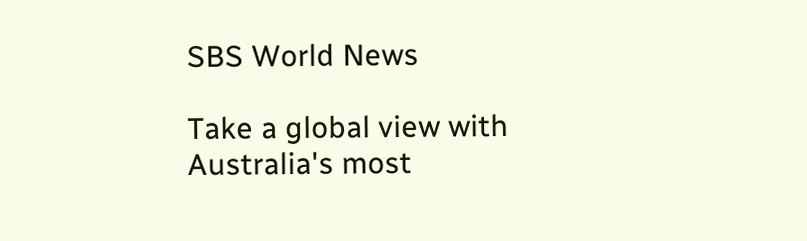SBS World News

Take a global view with Australia's most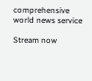comprehensive world news service

Stream now